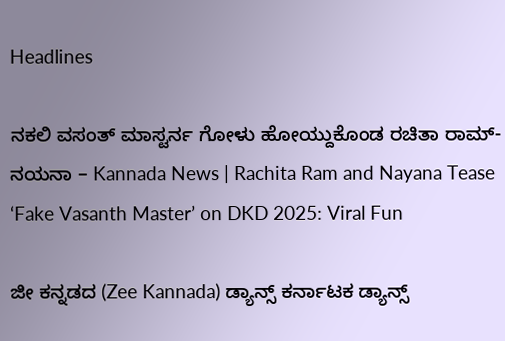Headlines

ನಕಲಿ ವಸಂತ್ ಮಾಸ್ಟರ್ನ ಗೋಳು ಹೋಯ್ದುಕೊಂಡ ರಚಿತಾ ರಾಮ್-ನಯನಾ – Kannada News | Rachita Ram and Nayana Tease ‘Fake Vasanth Master’ on DKD 2025: Viral Fun

ಜೀ ಕನ್ನಡದ (Zee Kannada) ಡ್ಯಾನ್ಸ್ ಕರ್ನಾಟಕ ಡ್ಯಾನ್ಸ್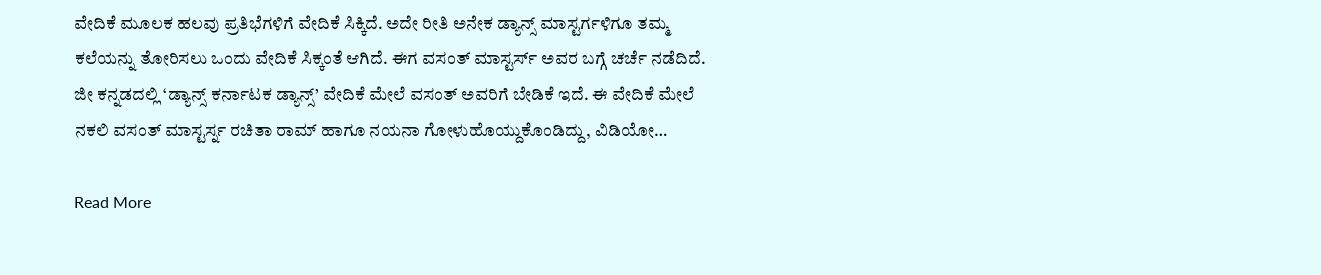ವೇದಿಕೆ ಮೂಲಕ ಹಲವು ಪ್ರತಿಭೆಗಳಿಗೆ ವೇದಿಕೆ ಸಿಕ್ಕಿದೆ. ಅದೇ ರೀತಿ ಅನೇಕ ಡ್ಯಾನ್ಸ್ ಮಾಸ್ಟರ್ಗಳಿಗೂ ತಮ್ಮ ಕಲೆಯನ್ನು ತೋರಿಸಲು ಒಂದು ವೇದಿಕೆ ಸಿಕ್ಕಂತೆ ಆಗಿದೆ. ಈಗ ವಸಂತ್ ಮಾಸ್ಟರ್ಸ್ ಅವರ ಬಗ್ಗೆ ಚರ್ಚೆ ನಡೆದಿದೆ. ಜೀ ಕನ್ನಡದಲ್ಲಿ ‘ಡ್ಯಾನ್ಸ್ ಕರ್ನಾಟಕ ಡ್ಯಾನ್ಸ್’ ವೇದಿಕೆ ಮೇಲೆ ವಸಂತ್ ಅವರಿಗೆ ಬೇಡಿಕೆ ಇದೆ. ಈ ವೇದಿಕೆ ಮೇಲೆ ನಕಲಿ ವಸಂತ್ ಮಾಸ್ಟರ್ಸ್ನ ರಚಿತಾ ರಾಮ್ ಹಾಗೂ ನಯನಾ ಗೋಳುಹೊಯ್ದುಕೊಂಡಿದ್ದು, ವಿಡಿಯೋ…

Read More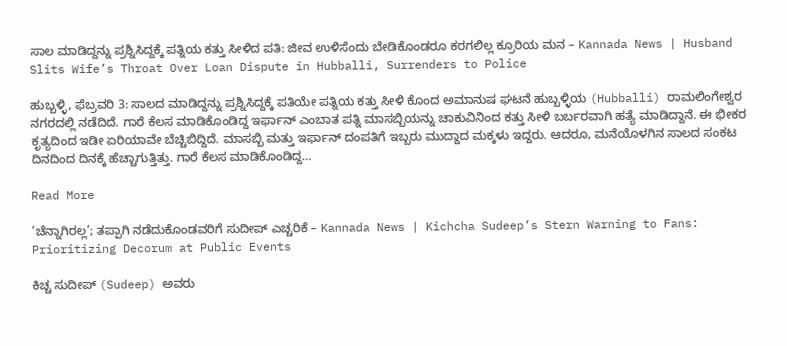ಸಾಲ ಮಾಡಿದ್ದನ್ನು ಪ್ರಶ್ನಿಸಿದ್ದಕ್ಕೆ ಪತ್ನಿಯ ಕತ್ತು ಸೀಳಿದ ಪತಿ: ಜೀವ ಉಳಿಸೆಂದು ಬೇಡಿಕೊಂಡರೂ ಕರಗಲಿಲ್ಲ ಕ್ರೂರಿಯ ಮನ – Kannada News | Husband Slits Wife’s Throat Over Loan Dispute in Hubballi, Surrenders to Police

ಹುಬ್ಬಳ್ಳಿ, ಫೆಬ್ರವರಿ 3: ಸಾಲದ ಮಾಡಿದ್ದನ್ನು ಪ್ರಶ್ನಿಸಿದ್ದಕ್ಕೆ ಪತಿಯೇ ಪತ್ನಿಯ ಕತ್ತು ಸೀಳಿ ಕೊಂದ ಅಮಾನುಷ ಘಟನೆ ಹುಬ್ಬಳ್ಳಿಯ (Hubballi) ರಾಮಲಿಂಗೇಶ್ವರ ನಗರದಲ್ಲಿ ನಡೆದಿದೆ. ಗಾರೆ ಕೆಲಸ ಮಾಡಿಕೊಂಡಿದ್ದ ಇರ್ಫಾನ್ ಎಂಬಾತ ಪತ್ನಿ ಮಾಸಬ್ಬಿಯನ್ನು ಚಾಕುವಿನಿಂದ ಕತ್ತು ಸೀಳಿ ಬರ್ಬರವಾಗಿ ಹತ್ಯೆ ಮಾಡಿದ್ದಾನೆ. ಈ ಭೀಕರ ಕೃತ್ಯದಿಂದ ಇಡೀ ಏರಿಯಾವೇ ಬೆಚ್ಚಿಬಿದ್ದಿದೆ. ಮಾಸಬ್ಬಿ ಮತ್ತು ಇರ್ಫಾನ್ ದಂಪತಿಗೆ ಇಬ್ಬರು ಮುದ್ದಾದ ಮಕ್ಕಳು ಇದ್ದರು. ಆದರೂ, ಮನೆಯೊಳಗಿನ ಸಾಲದ ಸಂಕಟ ದಿನದಿಂದ ದಿನಕ್ಕೆ ಹೆಚ್ಚಾಗುತ್ತಿತ್ತು. ಗಾರೆ ಕೆಲಸ ಮಾಡಿಕೊಂಡಿದ್ದ…

Read More

‘ಚೆನ್ನಾಗಿರಲ್ಲ’; ತಪ್ಪಾಗಿ ನಡೆದುಕೊಂಡವರಿಗೆ ಸುದೀಪ್ ಎಚ್ಚರಿಕೆ – Kannada News | Kichcha Sudeep’s Stern Warning to Fans: Prioritizing Decorum at Public Events

ಕಿಚ್ಚ ಸುದೀಪ್ (Sudeep) ಅವರು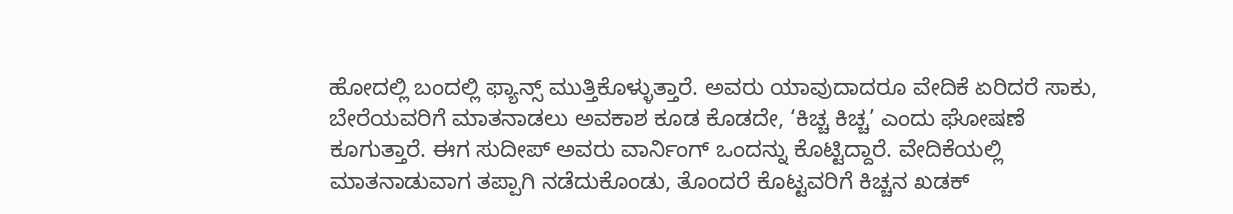ಹೋದಲ್ಲಿ ಬಂದಲ್ಲಿ ಫ್ಯಾನ್ಸ್ ಮುತ್ತಿಕೊಳ್ಳುತ್ತಾರೆ. ಅವರು ಯಾವುದಾದರೂ ವೇದಿಕೆ ಏರಿದರೆ ಸಾಕು, ಬೇರೆಯವರಿಗೆ ಮಾತನಾಡಲು ಅವಕಾಶ ಕೂಡ ಕೊಡದೇ, ‘ಕಿಚ್ಚ ಕಿಚ್ಚ’ ಎಂದು ಘೋಷಣೆ ಕೂಗುತ್ತಾರೆ. ಈಗ ಸುದೀಪ್ ಅವರು ವಾರ್ನಿಂಗ್ ಒಂದನ್ನು ಕೊಟ್ಟಿದ್ದಾರೆ. ವೇದಿಕೆಯಲ್ಲಿ ಮಾತನಾಡುವಾಗ ತಪ್ಪಾಗಿ ನಡೆದುಕೊಂಡು, ತೊಂದರೆ ಕೊಟ್ಟವರಿಗೆ ಕಿಚ್ಚನ ಖಡಕ್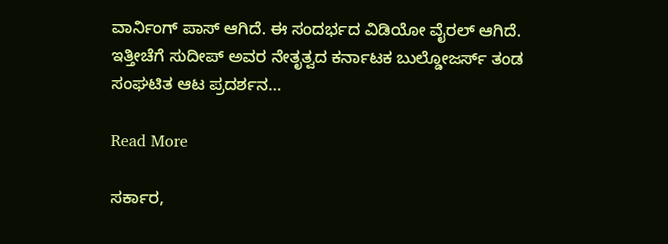ವಾರ್ನಿಂಗ್ ಪಾಸ್ ಆಗಿದೆ. ಈ ಸಂದರ್ಭದ ವಿಡಿಯೋ ವೈರಲ್ ಆಗಿದೆ. ಇತ್ತೀಚೆಗೆ ಸುದೀಪ್ ಅವರ ನೇತೃತ್ವದ ಕರ್ನಾಟಕ ಬುಲ್ಡೋಜರ್ಸ್ ತಂಡ ಸಂಘಟಿತ ಆಟ ಪ್ರದರ್ಶನ…

Read More

ಸರ್ಕಾರ,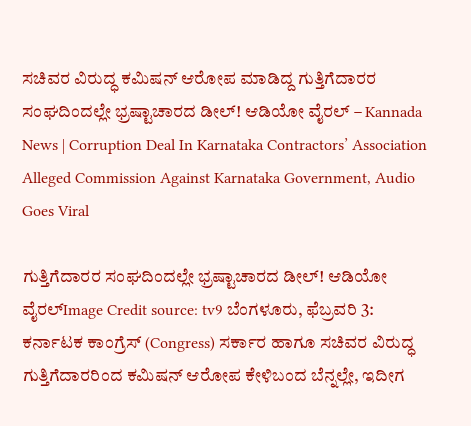ಸಚಿವರ ವಿರುದ್ಧ ಕಮಿಷನ್ ಆರೋಪ ಮಾಡಿದ್ದ ಗುತ್ತಿಗೆದಾರರ ಸಂಘದಿಂದಲ್ಲೇ ಭ್ರಷ್ಟಾಚಾರದ ಡೀಲ್! ಆಡಿಯೋ ವೈರಲ್ – Kannada News | Corruption Deal In Karnataka Contractors’ Association Alleged Commission Against Karnataka Government, Audio Goes Viral

ಗುತ್ತಿಗೆದಾರರ ಸಂಘದಿಂದಲ್ಲೇ ಭ್ರಷ್ಟಾಚಾರದ ಡೀಲ್! ಆಡಿಯೋ ವೈರಲ್Image Credit source: tv9 ಬೆಂಗಳೂರು, ಫೆಬ್ರವರಿ 3: ಕರ್ನಾಟಕ ಕಾಂಗ್ರೆಸ್ (Congress) ಸರ್ಕಾರ ಹಾಗೂ ಸಚಿವರ ವಿರುದ್ಧ ಗುತ್ತಿಗೆದಾರರಿಂದ ಕಮಿಷನ್ ಆರೋಪ ಕೇಳಿಬಂದ ಬೆನ್ನಲ್ಲೇ, ಇದೀಗ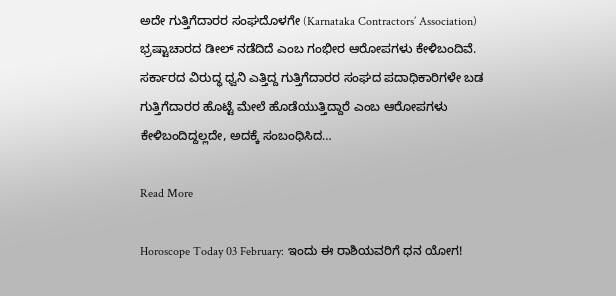ಅದೇ ಗುತ್ತಿಗೆದಾರರ ಸಂಘದೊಳಗೇ (Karnataka Contractors’ Association) ಭ್ರಷ್ಟಾಚಾರದ ಡೀಲ್ ನಡೆದಿದೆ ಎಂಬ ಗಂಭೀರ ಆರೋಪಗಳು ಕೇಳಿಬಂದಿವೆ. ಸರ್ಕಾರದ ವಿರುದ್ಧ ಧ್ವನಿ ಎತ್ತಿದ್ದ ಗುತ್ತಿಗೆದಾರರ ಸಂಘದ ಪದಾಧಿಕಾರಿಗಳೇ ಬಡ ಗುತ್ತಿಗೆದಾರರ ಹೊಟ್ಟೆ ಮೇಲೆ ಹೊಡೆಯುತ್ತಿದ್ದಾರೆ ಎಂಬ ಆರೋಪಗಳು ಕೇಳಿಬಂದಿದ್ದಲ್ಲದೇ, ಅದಕ್ಕೆ ಸಂಬಂಧಿಸಿದ…

Read More

Horoscope Today 03 February: ಇಂದು ಈ ರಾಶಿಯವರಿಗೆ ಧನ ಯೋಗ!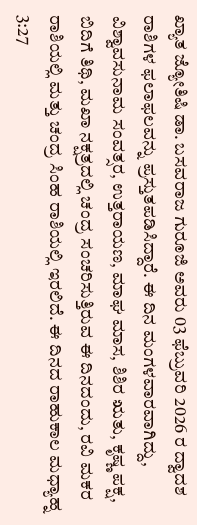ಖ್ಯಾತ ಜ್ಯೋತಿಷಿ ಡಾ. ಬಸವರಾಜ ಗುರೂಜಿ ಅವರು 03 ಫೆಬ್ರುವರಿ 2026 ರ ದ್ವಾದಶ ರಾಶಿಗಳ ಫಲಾಫಲವನ್ನು ಪ್ರಸ್ತುತಪಡಿಸಿದ್ದಾರೆ. ಈ ದಿನ ಮಂಗಳವಾರವಾಗಿದ್ದು, ವಿಶ್ವಾವಸುನಾಮ ಸಂವತ್ಸರ, ಉತ್ತರಾಯಣ, ಮಾಘ ಮಾಸ, ಶಿಶಿರ ಋತು, ಕೃಷ್ಣ ಪಕ್ಷ, ಬಿದಿಗೆ ತಿಥಿ, ಮಖಾ ನಕ್ಷತ್ರದಲ್ಲಿ ಚಂದ್ರ ಸಂಚರಿಸುತ್ತಿರುವ ಈ ದಿನದಂದು, ರವಿ ಮಕರ ರಾಶಿಯಲ್ಲಿ ಮತ್ತು ಚಂದ್ರ ಸಿಂಹ ರಾಶಿಯಲ್ಲಿ ಇರಲಿದೆ. ಈ ದಿನದ ರಾಹುಕಾಲ ಮಧ್ಯಾಹ್ನ 3:27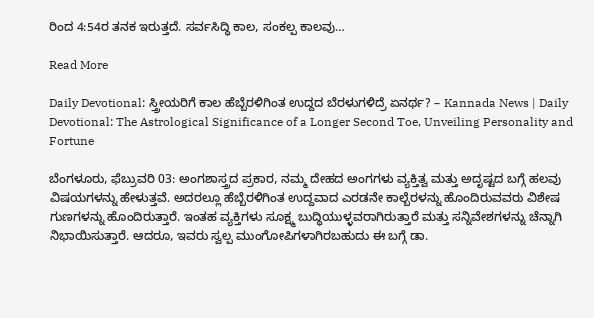ರಿಂದ 4:54ರ ತನಕ ಇರುತ್ತದೆ. ಸರ್ವಸಿದ್ಧಿ ಕಾಲ, ಸಂಕಲ್ಪ ಕಾಲವು…

Read More

Daily Devotional: ಸ್ತ್ರೀಯರಿಗೆ ಕಾಲ ಹೆಬ್ಬೆರಳಿಗಿಂತ ಉದ್ದದ ಬೆರಳುಗಳಿದ್ರೆ ಏನರ್ಥ? – Kannada News | Daily Devotional: The Astrological Significance of a Longer Second Toe, Unveiling Personality and Fortune

ಬೆಂಗಳೂರು, ಫೆಬ್ರುವರಿ 03: ಅಂಗಶಾಸ್ತ್ರದ ಪ್ರಕಾರ, ನಮ್ಮ ದೇಹದ ಅಂಗಗಳು ವ್ಯಕ್ತಿತ್ವ ಮತ್ತು ಅದೃಷ್ಟದ ಬಗ್ಗೆ ಹಲವು ವಿಷಯಗಳನ್ನು ಹೇಳುತ್ತವೆ. ಅದರಲ್ಲೂ ಹೆಬ್ಬೆರಳಿಗಿಂತ ಉದ್ದವಾದ ಎರಡನೇ ಕಾಲ್ಬೆರಳನ್ನು ಹೊಂದಿರುವವರು ವಿಶೇಷ ಗುಣಗಳನ್ನು ಹೊಂದಿರುತ್ತಾರೆ. ಇಂತಹ ವ್ಯಕ್ತಿಗಳು ಸೂಕ್ಷ್ಮ ಬುದ್ಧಿಯುಳ್ಳವರಾಗಿರುತ್ತಾರೆ ಮತ್ತು ಸನ್ನಿವೇಶಗಳನ್ನು ಚೆನ್ನಾಗಿ ನಿಭಾಯಿಸುತ್ತಾರೆ. ಆದರೂ, ಇವರು ಸ್ವಲ್ಪ ಮುಂಗೋಪಿಗಳಾಗಿರಬಹುದು ಈ ಬಗ್ಗೆ ಡಾ.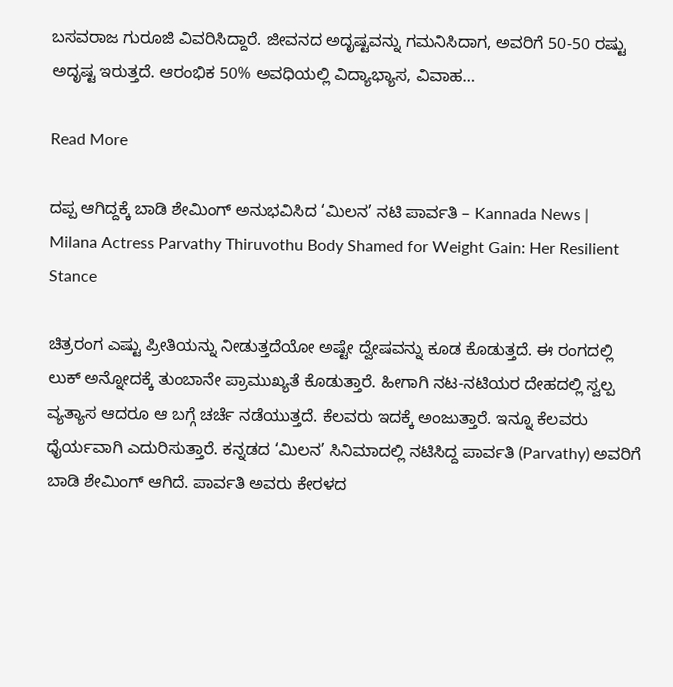ಬಸವರಾಜ ಗುರೂಜಿ ವಿವರಿಸಿದ್ದಾರೆ. ಜೀವನದ ಅದೃಷ್ಟವನ್ನು ಗಮನಿಸಿದಾಗ, ಅವರಿಗೆ 50-50 ರಷ್ಟು ಅದೃಷ್ಟ ಇರುತ್ತದೆ. ಆರಂಭಿಕ 50% ಅವಧಿಯಲ್ಲಿ ವಿದ್ಯಾಭ್ಯಾಸ, ವಿವಾಹ…

Read More

ದಪ್ಪ ಆಗಿದ್ದಕ್ಕೆ ಬಾಡಿ ಶೇಮಿಂಗ್ ಅನುಭವಿಸಿದ ‘ಮಿಲನ’ ನಟಿ ಪಾರ್ವತಿ – Kannada News | Milana Actress Parvathy Thiruvothu Body Shamed for Weight Gain: Her Resilient Stance

ಚಿತ್ರರಂಗ ಎಷ್ಟು ಪ್ರೀತಿಯನ್ನು ನೀಡುತ್ತದೆಯೋ ಅಷ್ಟೇ ದ್ವೇಷವನ್ನು ಕೂಡ ಕೊಡುತ್ತದೆ. ಈ ರಂಗದಲ್ಲಿ ಲುಕ್ ಅನ್ನೋದಕ್ಕೆ ತುಂಬಾನೇ ಪ್ರಾಮುಖ್ಯತೆ ಕೊಡುತ್ತಾರೆ. ಹೀಗಾಗಿ ನಟ-ನಟಿಯರ ದೇಹದಲ್ಲಿ ಸ್ವಲ್ಪ ವ್ಯತ್ಯಾಸ ಆದರೂ ಆ ಬಗ್ಗೆ ಚರ್ಚೆ ನಡೆಯುತ್ತದೆ. ಕೆಲವರು ಇದಕ್ಕೆ ಅಂಜುತ್ತಾರೆ. ಇನ್ನೂ ಕೆಲವರು ಧೈರ್ಯವಾಗಿ ಎದುರಿಸುತ್ತಾರೆ. ಕನ್ನಡದ ‘ಮಿಲನ’ ಸಿನಿಮಾದಲ್ಲಿ ನಟಿಸಿದ್ದ ಪಾರ್ವತಿ (Parvathy) ಅವರಿಗೆ ಬಾಡಿ ಶೇಮಿಂಗ್ ಆಗಿದೆ. ಪಾರ್ವತಿ ಅವರು ಕೇರಳದ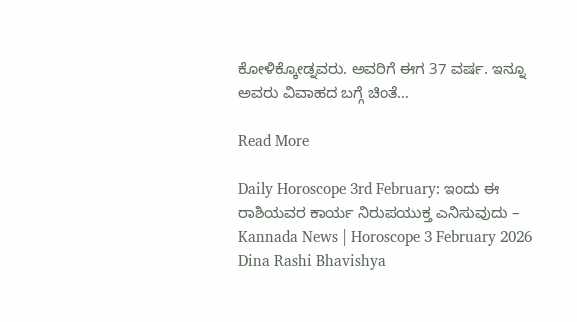ಕೋಳಿಕ್ಕೋಡ್ನವರು. ಅವರಿಗೆ ಈಗ 37 ವರ್ಷ. ಇನ್ನೂ ಅವರು ವಿವಾಹದ ಬಗ್ಗೆ ಚಿಂತೆ…

Read More

Daily Horoscope 3rd February: ಇಂದು ಈ ರಾಶಿಯವರ ಕಾರ್ಯ ನಿರುಪಯುಕ್ತ ಎನಿಸುವುದು – Kannada News | Horoscope 3 February 2026 Dina Rashi Bhavishya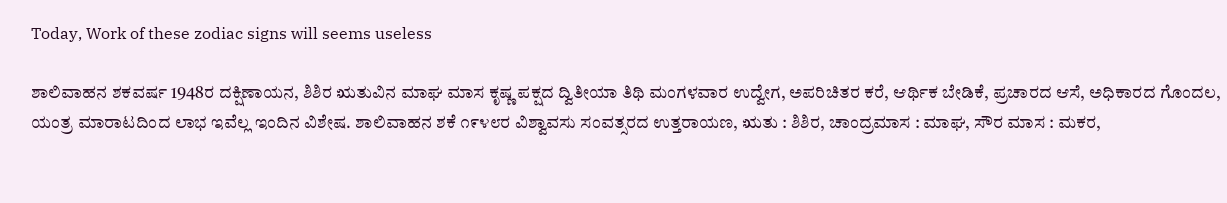Today, Work of these zodiac signs will seems useless

ಶಾಲಿವಾಹನ ಶಕವರ್ಷ 1948ರ ದಕ್ಷಿಣಾಯನ, ಶಿಶಿರ ಋತುವಿನ ಮಾಘ ಮಾಸ ಕೃಷ್ಣ ಪಕ್ಷದ ದ್ವಿತೀಯಾ ತಿಥಿ ಮಂಗಳವಾರ ಉದ್ವೇಗ, ಅಪರಿಚಿತರ ಕರೆ, ಆರ್ಥಿಕ ಬೇಡಿಕೆ, ಪ್ರಚಾರದ ಆಸೆ, ಅಧಿಕಾರದ ಗೊಂದಲ, ಯಂತ್ರ ಮಾರಾಟದಿಂದ ಲಾಭ ಇವೆಲ್ಲ ಇಂದಿನ ವಿಶೇಷ. ಶಾಲಿವಾಹನ ಶಕೆ ೧೯೪೮ರ ವಿಶ್ವಾವಸು ಸಂವತ್ಸರದ ಉತ್ತರಾಯಣ, ಋತು : ಶಿಶಿರ, ಚಾಂದ್ರಮಾಸ : ಮಾಘ, ಸೌರ ಮಾಸ : ಮಕರ,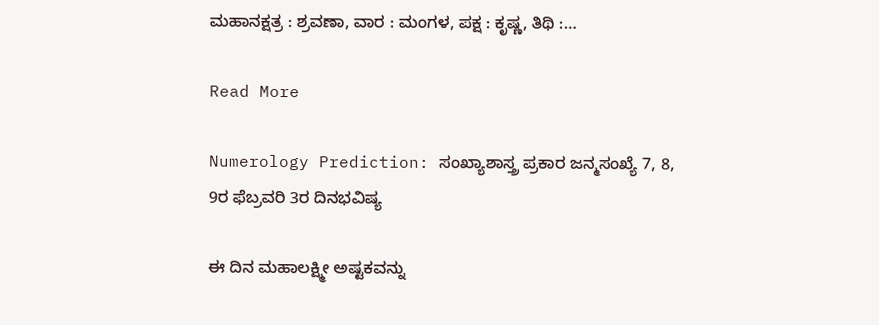ಮಹಾನಕ್ಷತ್ರ : ಶ್ರವಣಾ, ವಾರ : ಮಂಗಳ, ಪಕ್ಷ : ಕೃಷ್ಣ, ತಿಥಿ :…

Read More

Numerology Prediction: ಸಂಖ್ಯಾಶಾಸ್ತ್ರ ಪ್ರಕಾರ ಜನ್ಮಸಂಖ್ಯೆ 7, 8, 9ರ ಫೆಬ್ರವರಿ 3ರ ದಿನಭವಿಷ್ಯ

ಈ ದಿನ ಮಹಾಲಕ್ಷ್ಮೀ ಅಷ್ಟಕವನ್ನು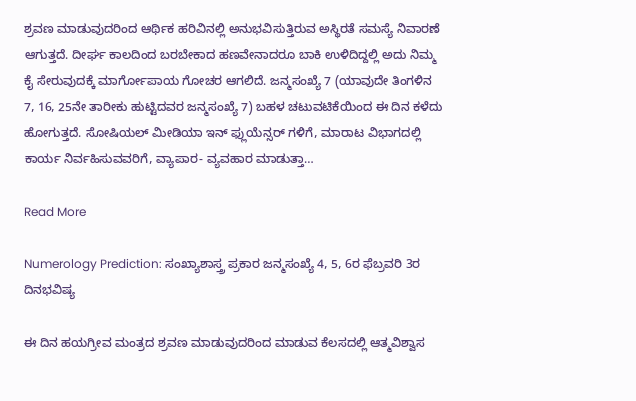ಶ್ರವಣ ಮಾಡುವುದರಿಂದ ಆರ್ಥಿಕ ಹರಿವಿನಲ್ಲಿ ಅನುಭವಿಸುತ್ತಿರುವ ಅಸ್ಥಿರತೆ ಸಮಸ್ಯೆ ನಿವಾರಣೆ ಆಗುತ್ತದೆ. ದೀರ್ಘ ಕಾಲದಿಂದ ಬರಬೇಕಾದ ಹಣವೇನಾದರೂ ಬಾಕಿ ಉಳಿದಿದ್ದಲ್ಲಿ ಅದು ನಿಮ್ಮ ಕೈ ಸೇರುವುದಕ್ಕೆ ಮಾರ್ಗೋಪಾಯ ಗೋಚರ ಆಗಲಿದೆ. ಜನ್ಮಸಂಖ್ಯೆ 7 (ಯಾವುದೇ ತಿಂಗಳಿನ 7, 16, 25ನೇ ತಾರೀಕು ಹುಟ್ಟಿದವರ ಜನ್ಮಸಂಖ್ಯೆ 7) ಬಹಳ ಚಟುವಟಿಕೆಯಿಂದ ಈ ದಿನ ಕಳೆದು ಹೋಗುತ್ತದೆ. ಸೋಷಿಯಲ್ ಮೀಡಿಯಾ ಇನ್ ಫ್ಲುಯೆನ್ಸರ್ ಗಳಿಗೆ, ಮಾರಾಟ ವಿಭಾಗದಲ್ಲಿ ಕಾರ್ಯ ನಿರ್ವಹಿಸುವವರಿಗೆ, ವ್ಯಾಪಾರ- ವ್ಯವಹಾರ ಮಾಡುತ್ತಾ…

Read More

Numerology Prediction: ಸಂಖ್ಯಾಶಾಸ್ತ್ರ ಪ್ರಕಾರ ಜನ್ಮಸಂಖ್ಯೆ 4, 5, 6ರ ಫೆಬ್ರವರಿ 3ರ ದಿನಭವಿಷ್ಯ

ಈ ದಿನ ಹಯಗ್ರೀವ ಮಂತ್ರದ ಶ್ರವಣ ಮಾಡುವುದರಿಂದ ಮಾಡುವ ಕೆಲಸದಲ್ಲಿ ಆತ್ಮವಿಶ್ವಾಸ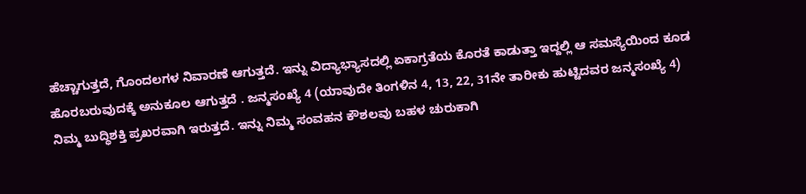ಹೆಚ್ಚಾಗುತ್ತದೆ, ಗೊಂದಲಗಳ ನಿವಾರಣೆ ಆಗುತ್ತದೆ. ಇನ್ನು ವಿದ್ಯಾಭ್ಯಾಸದಲ್ಲಿ ಏಕಾಗ್ರತೆಯ ಕೊರತೆ ಕಾಡುತ್ತಾ ಇದ್ದಲ್ಲಿ ಆ ಸಮಸ್ಯೆಯಿಂದ ಕೂಡ ಹೊರಬರುವುದಕ್ಕೆ ಅನುಕೂಲ ಆಗುತ್ತದೆ . ಜನ್ಮಸಂಖ್ಯೆ 4 (ಯಾವುದೇ ತಿಂಗಳಿನ 4, 13, 22, 31ನೇ ತಾರೀಕು ಹುಟ್ಟಿದವರ ಜನ್ಮಸಂಖ್ಯೆ 4) ನಿಮ್ಮ ಬುದ್ಧಿಶಕ್ತಿ ಪ್ರಖರವಾಗಿ ಇರುತ್ತದೆ. ಇನ್ನು ನಿಮ್ಮ ಸಂವಹನ ಕೌಶಲವು ಬಹಳ ಚುರುಕಾಗಿ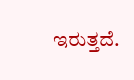ಇರುತ್ತದೆ.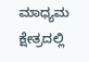ಮಾಧ್ಯಮ ಕ್ಷೇತ್ರದಲ್ಲಿ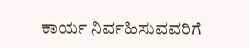ಕಾರ್ಯ ನಿರ್ವಹಿಸುವವರಿಗೆ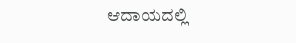ಆದಾಯದಲ್ಲಿ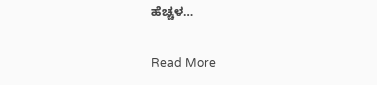ಹೆಚ್ಚಳ…

Read More